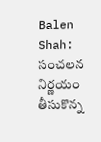Balen Shah: సంచలన నిర్ణయం తీసుకొన్న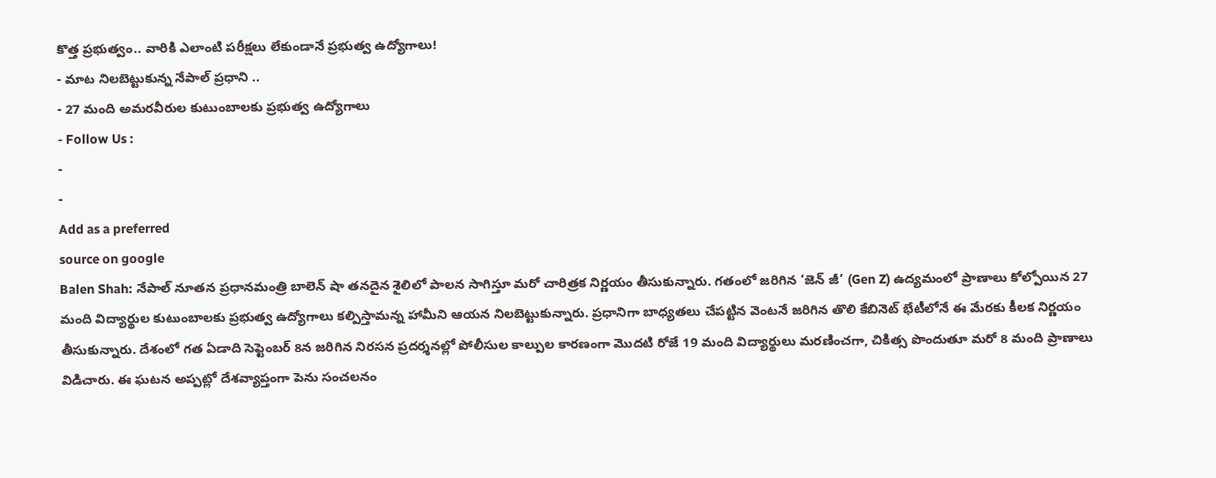కొత్త ప్రభుత్వం.. వారికి ఎలాంటి పరీక్షలు లేకుండానే ప్రభుత్వ ఉద్యోగాలు!
- మాట నిలబెట్టుకున్న నేపాల్ ప్రధాని ..
- 27 మంది అమరవీరుల కుటుంబాలకు ప్రభుత్వ ఉద్యోగాలు
- Follow Us :
-
-
Add as a preferred
source on google
Balen Shah: నేపాల్ నూతన ప్రధానమంత్రి బాలెన్ షా తనదైన శైలిలో పాలన సాగిస్తూ మరో చారిత్రక నిర్ణయం తీసుకున్నారు. గతంలో జరిగిన ‘జెన్ జీ’ (Gen Z) ఉద్యమంలో ప్రాణాలు కోల్పోయిన 27 మంది విద్యార్థుల కుటుంబాలకు ప్రభుత్వ ఉద్యోగాలు కల్పిస్తామన్న హామీని ఆయన నిలబెట్టుకున్నారు. ప్రధానిగా బాధ్యతలు చేపట్టిన వెంటనే జరిగిన తొలి కేబినెట్ భేటీలోనే ఈ మేరకు కీలక నిర్ణయం తీసుకున్నారు. దేశంలో గత ఏడాది సెప్టెంబర్ 8న జరిగిన నిరసన ప్రదర్శనల్లో పోలీసుల కాల్పుల కారణంగా మొదటి రోజే 19 మంది విద్యార్థులు మరణించగా, చికిత్స పొందుతూ మరో 8 మంది ప్రాణాలు విడిచారు. ఈ ఘటన అప్పట్లో దేశవ్యాప్తంగా పెను సంచలనం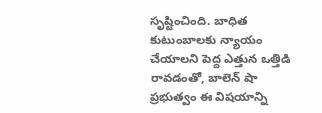సృష్టించింది. బాధిత కుటుంబాలకు న్యాయం చేయాలని పెద్ద ఎత్తున ఒత్తిడి రావడంతో, బాలెన్ షా ప్రభుత్వం ఈ విషయాన్ని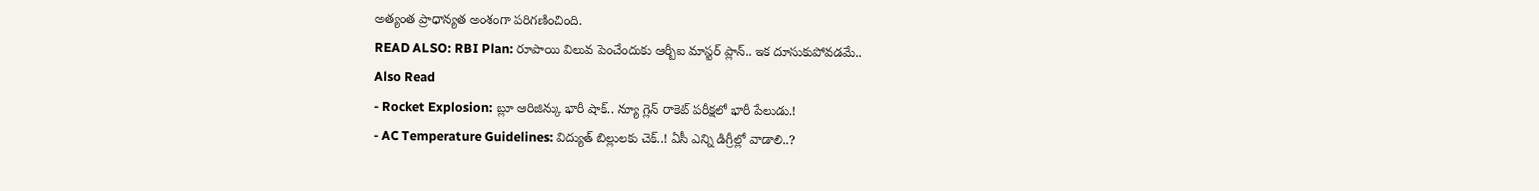అత్యంత ప్రాధాన్యత అంశంగా పరిగణించింది.
READ ALSO: RBI Plan: రూపాయి విలువ పెంచేందుకు ఆర్బీఐ మాస్టర్ ప్లాన్.. ఇక దూసుకుపోవడమే..
Also Read
- Rocket Explosion: బ్లూ ఆరిజిన్కు భారీ షాక్.. న్యూ గ్లెన్ రాకెట్ పరీక్షలో భారీ పేలుడు.!
- AC Temperature Guidelines: విద్యుత్ బిల్లులకు చెక్..! ఏసీ ఎన్ని డిగ్రీల్లో వాడాలి..?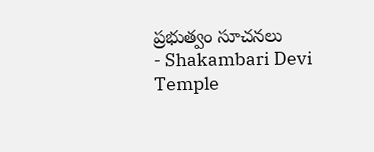ప్రభుత్వం సూచనలు
- Shakambari Devi Temple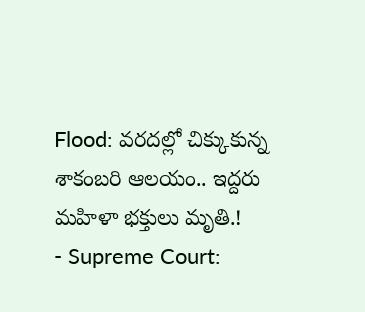Flood: వరదల్లో చిక్కుకున్న శాకంబరి ఆలయం.. ఇద్దరు మహిళా భక్తులు మృతి.!
- Supreme Court: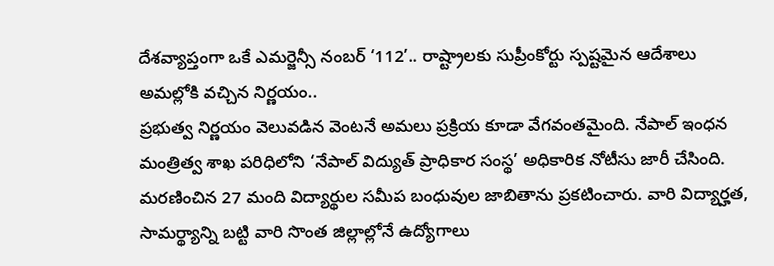దేశవ్యాప్తంగా ఒకే ఎమర్జెన్సీ నంబర్ ‘112’.. రాష్ట్రాలకు సుప్రీంకోర్టు స్పష్టమైన ఆదేశాలు
అమల్లోకి వచ్చిన నిర్ణయం..
ప్రభుత్వ నిర్ణయం వెలువడిన వెంటనే అమలు ప్రక్రియ కూడా వేగవంతమైంది. నేపాల్ ఇంధన మంత్రిత్వ శాఖ పరిధిలోని ‘నేపాల్ విద్యుత్ ప్రాధికార సంస్థ’ అధికారిక నోటీసు జారీ చేసింది. మరణించిన 27 మంది విద్యార్థుల సమీప బంధువుల జాబితాను ప్రకటించారు. వారి విద్యార్హత, సామర్థ్యాన్ని బట్టి వారి సొంత జిల్లాల్లోనే ఉద్యోగాలు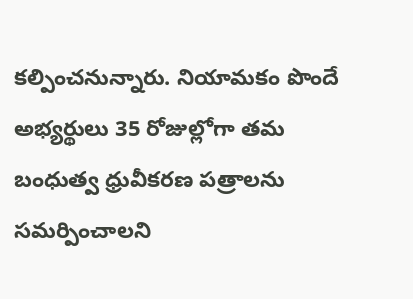కల్పించనున్నారు. నియామకం పొందే అభ్యర్థులు 35 రోజుల్లోగా తమ బంధుత్వ ధ్రువీకరణ పత్రాలను సమర్పించాలని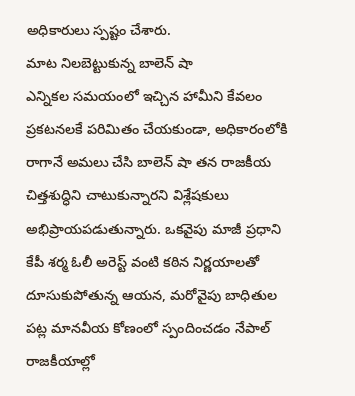అధికారులు స్పష్టం చేశారు.
మాట నిలబెట్టుకున్న బాలెన్ షా
ఎన్నికల సమయంలో ఇచ్చిన హామీని కేవలం ప్రకటనలకే పరిమితం చేయకుండా, అధికారంలోకి రాగానే అమలు చేసి బాలెన్ షా తన రాజకీయ చిత్తశుద్ధిని చాటుకున్నారని విశ్లేషకులు అభిప్రాయపడుతున్నారు. ఒకవైపు మాజీ ప్రధాని కేపీ శర్మ ఓలీ అరెస్ట్ వంటి కఠిన నిర్ణయాలతో దూసుకుపోతున్న ఆయన, మరోవైపు బాధితుల పట్ల మానవీయ కోణంలో స్పందించడం నేపాల్ రాజకీయాల్లో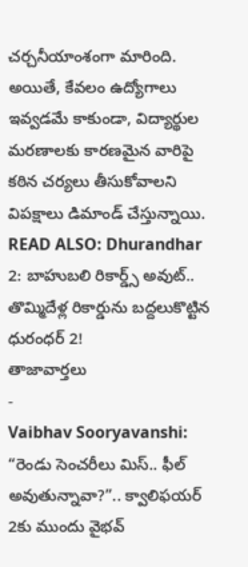చర్చనీయాంశంగా మారింది. అయితే, కేవలం ఉద్యోగాలు ఇవ్వడమే కాకుండా, విద్యార్థుల మరణాలకు కారణమైన వారిపై కఠిన చర్యలు తీసుకోవాలని విపక్షాలు డిమాండ్ చేస్తున్నాయి.
READ ALSO: Dhurandhar 2: బాహుబలి రికార్డ్స్ అవుట్.. తొమ్మిదేళ్ల రికార్డును బద్దలుకొట్టిన ధురంధర్ 2!
తాజావార్తలు
-
Vaibhav Sooryavanshi: “రెండు సెంచరీలు మిస్.. ఫీల్ అవుతున్నావా?”.. క్వాలిఫయర్ 2కు ముందు వైభవ్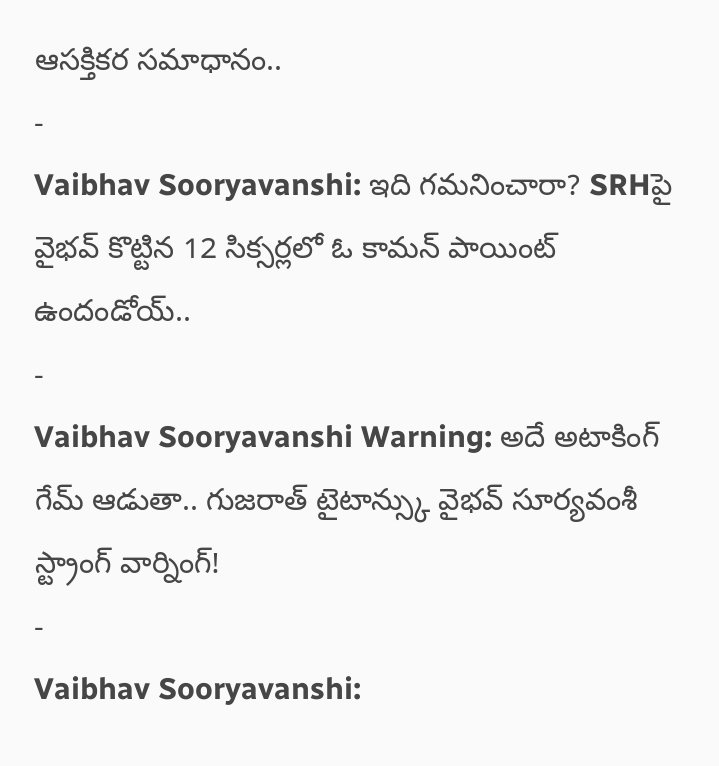ఆసక్తికర సమాధానం..
-
Vaibhav Sooryavanshi: ఇది గమనించారా? SRHపై వైభవ్ కొట్టిన 12 సిక్సర్లలో ఓ కామన్ పాయింట్ ఉందండోయ్..
-
Vaibhav Sooryavanshi Warning: అదే అటాకింగ్ గేమ్ ఆడుతా.. గుజరాత్ టైటాన్స్కు వైభవ్ సూర్యవంశీ స్ట్రాంగ్ వార్నింగ్!
-
Vaibhav Sooryavanshi: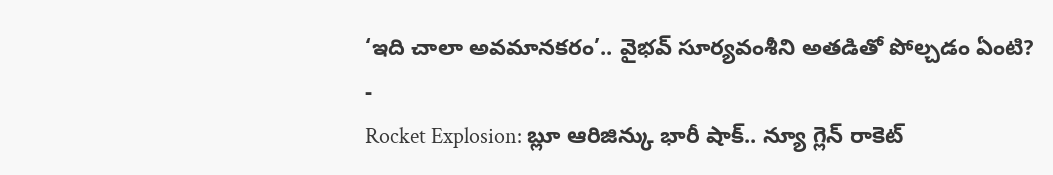‘ఇది చాలా అవమానకరం’.. వైభవ్ సూర్యవంశీని అతడితో పోల్చడం ఏంటి?
-
Rocket Explosion: బ్లూ ఆరిజిన్కు భారీ షాక్.. న్యూ గ్లెన్ రాకెట్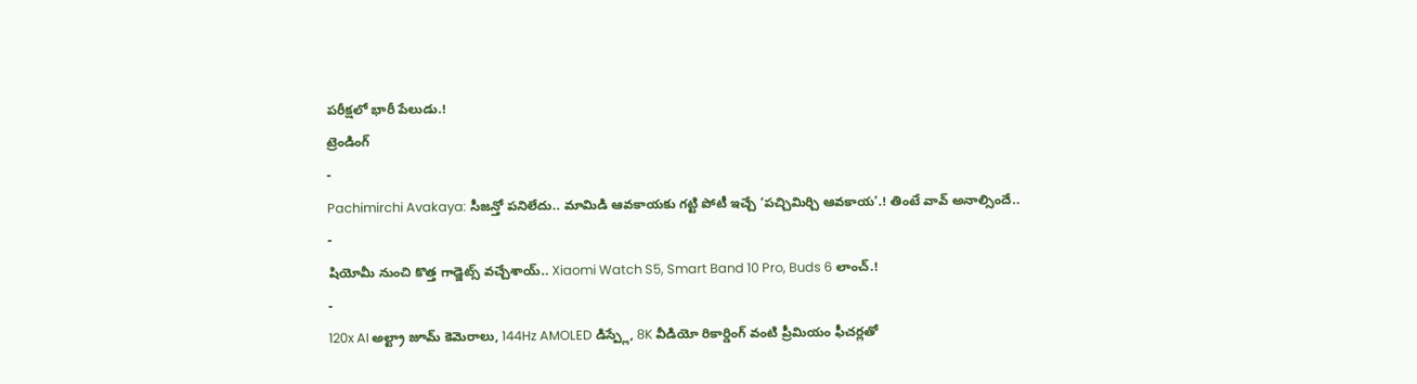పరీక్షలో భారీ పేలుడు.!
ట్రెండింగ్
-
Pachimirchi Avakaya: సీజన్తో పనిలేదు.. మామిడి ఆవకాయకు గట్టి పోటీ ఇచ్చే ‘పచ్చిమిర్చి ఆవకాయ’.! తింటే వావ్ అనాల్సిందే..
-
షియోమీ నుంచి కొత్త గాడ్జెట్స్ వచ్చేశాయ్.. Xiaomi Watch S5, Smart Band 10 Pro, Buds 6 లాంచ్.!
-
120x AI అల్ట్రా జూమ్ కెమెరాలు, 144Hz AMOLED డిస్ప్లే, 8K వీడియో రికార్డింగ్ వంటి ప్రీమియం ఫీచర్లతో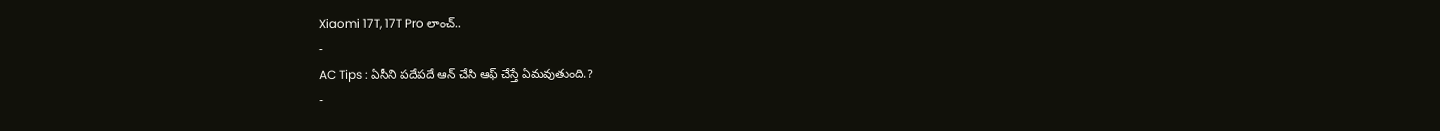Xiaomi 17T, 17T Pro లాంచ్..
-
AC Tips : ఏసీని పదేపదే ఆన్ చేసి ఆఫ్ చేస్తే ఏమవుతుంది.?
-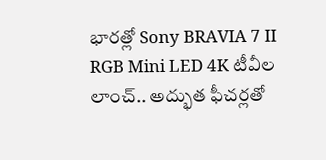భారత్లో Sony BRAVIA 7 II RGB Mini LED 4K టీవీల లాంచ్.. అద్భుత ఫీచర్లతో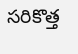సరికొత్త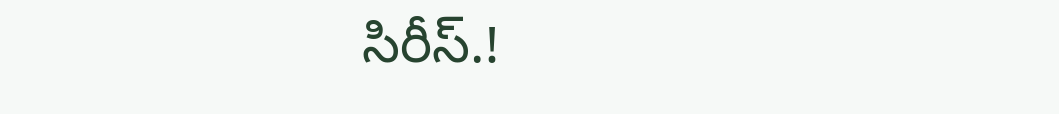సిరీస్.!